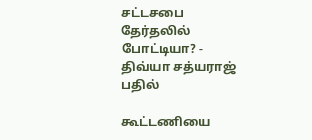சட்டசபை தேர்தலில் போட்டியா? - திவ்யா சத்யராஜ் பதில்

கூட்டணியை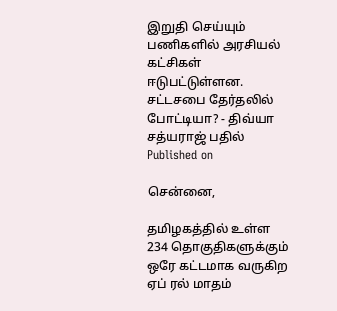இறுதி செய்யும் பணிகளில் அரசியல் கட்சிகள் ஈடுபட்டுள்ளன.
சட்டசபை தேர்தலில் போட்டியா? - திவ்யா சத்யராஜ் பதில்
Published on

சென்னை,

தமிழகத்தில் உள்ள 234 தொகுதிகளுக்கும் ஒரே கட்டமாக வருகிற ஏப் ரல் மாதம்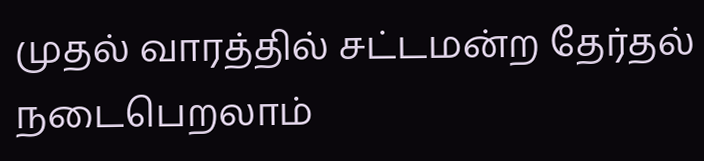முதல் வாரத்தில் சட்டமன்ற தேர்தல் நடைபெறலாம்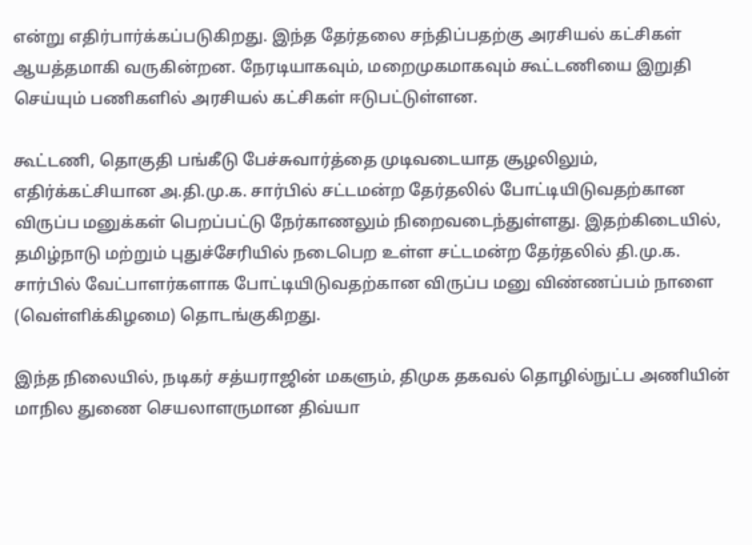என்று எதிர்பார்க்கப்படுகிறது. இந்த தேர்தலை சந்திப்பதற்கு அரசியல் கட்சிகள் ஆயத்தமாகி வருகின்றன. நேரடியாகவும், மறைமுகமாகவும் கூட்டணியை இறுதி செய்யும் பணிகளில் அரசியல் கட்சிகள் ஈடுபட்டுள்ளன.

கூட்டணி, தொகுதி பங்கீடு பேச்சுவார்த்தை முடிவடையாத சூழலிலும், எதிர்க்கட்சியான அ.தி.மு.க. சார்பில் சட்டமன்ற தேர்தலில் போட்டியிடுவதற்கான விருப்ப மனுக்கள் பெறப்பட்டு நேர்காணலும் நிறைவடைந்துள்ளது. இதற்கிடையில், தமிழ்நாடு மற்றும் புதுச்சேரியில் நடைபெற உள்ள சட்டமன்ற தேர்தலில் தி.மு.க. சார்பில் வேட்பாளர்களாக போட்டியிடுவதற்கான விருப்ப மனு விண்ணப்பம் நாளை (வெள்ளிக்கிழமை) தொடங்குகிறது.

இந்த நிலையில், நடிகர் சத்யராஜின் மகளும், திமுக தகவல் தொழில்நுட்ப அணியின் மாநில துணை செயலாளருமான திவ்யா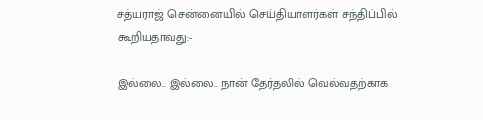சத்யராஜ் சென்னையில் செய்தியாளர்கள் சந்திப்பில் கூறியதாவது:-

இல்லை.. இல்லை.. நான் தேர்தலில் வெல்வதற்காக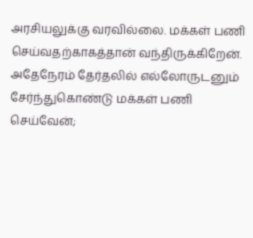அரசியலுக்கு வரவில்லை. மக்கள் பணி செய்வதற்காகத்தான் வந்திருக்கிறேன். அதேநேரம் தேர்தலில் எல்லோருடனும் சேர்ந்துகொண்டு மக்கள் பணி செய்வேன்;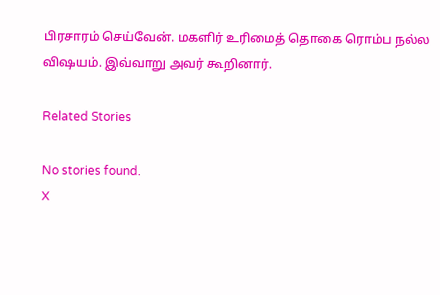பிரசாரம் செய்வேன். மகளிர் உரிமைத் தொகை ரொம்ப நல்ல விஷயம். இவ்வாறு அவர் கூறினார்.

Related Stories

No stories found.
X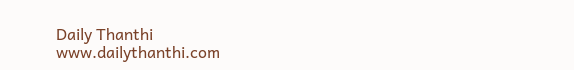Daily Thanthi
www.dailythanthi.com